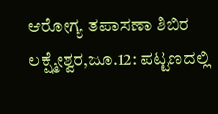ಆರೋಗ್ಯ ತಪಾಸಣಾ ಶಿಬಿರ
ಲಕ್ಷ್ಮೇಶ್ವರ,ಜೂ.12: ಪಟ್ಟಣದಲ್ಲಿ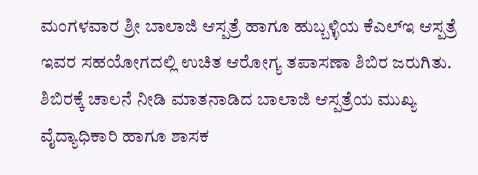ಮಂಗಳವಾರ ಶ್ರೀ ಬಾಲಾಜಿ ಆಸ್ಪತ್ರೆ ಹಾಗೂ ಹುಬ್ಬಳ್ಳಿಯ ಕೆಎಲ್‍ಇ ಆಸ್ಪತ್ರೆ ಇವರ ಸಹಯೋಗದಲ್ಲಿ ಉಚಿತ ಆರೋಗ್ಯ ತಪಾಸಣಾ ಶಿಬಿರ ಜರುಗಿತು.
ಶಿಬಿರಕ್ಕೆ ಚಾಲನೆ ನೀಡಿ ಮಾತನಾಡಿದ ಬಾಲಾಜಿ ಆಸ್ಪತ್ರೆಯ ಮುಖ್ಯ ವೈದ್ಯಾಧಿಕಾರಿ ಹಾಗೂ ಶಾಸಕ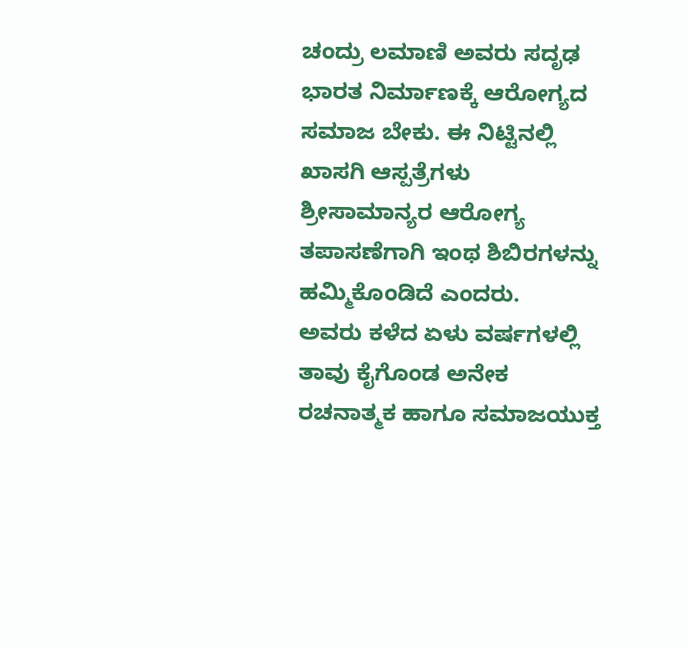ಚಂದ್ರು ಲಮಾಣಿ ಅವರು ಸದೃಢ ಭಾರತ ನಿರ್ಮಾಣಕ್ಕೆ ಆರೋಗ್ಯದ ಸಮಾಜ ಬೇಕು. ಈ ನಿಟ್ಟಿನಲ್ಲಿ ಖಾಸಗಿ ಆಸ್ಪತ್ರೆಗಳು ಶ್ರೀಸಾಮಾನ್ಯರ ಆರೋಗ್ಯ ತಪಾಸಣೆಗಾಗಿ ಇಂಥ ಶಿಬಿರಗಳನ್ನು ಹಮ್ಮಿಕೊಂಡಿದೆ ಎಂದರು.
ಅವರು ಕಳೆದ ಏಳು ವರ್ಷಗಳಲ್ಲಿ ತಾವು ಕೈಗೊಂಡ ಅನೇಕ ರಚನಾತ್ಮಕ ಹಾಗೂ ಸಮಾಜಯುಕ್ತ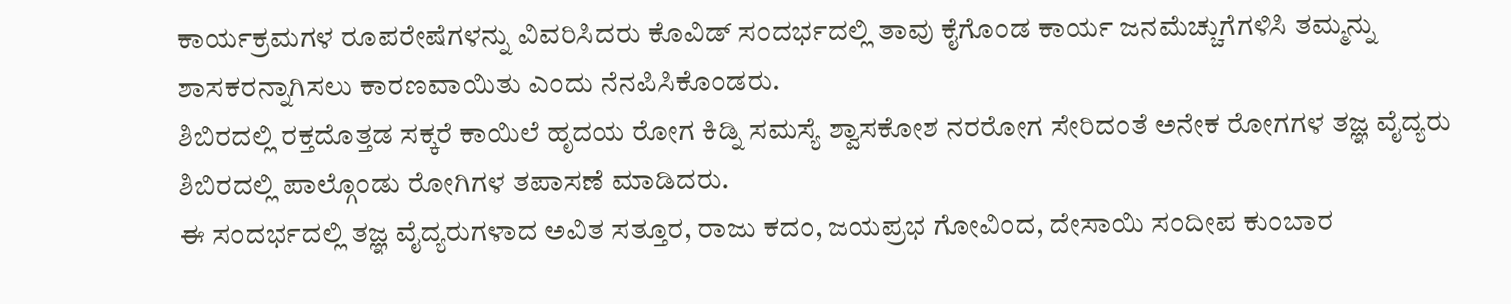ಕಾರ್ಯಕ್ರಮಗಳ ರೂಪರೇಷೆಗಳನ್ನು ವಿವರಿಸಿದರು ಕೊವಿಡ್ ಸಂದರ್ಭದಲ್ಲಿ ತಾವು ಕೈಗೊಂಡ ಕಾರ್ಯ ಜನಮೆಚ್ಚುಗೆಗಳಿಸಿ ತಮ್ಮನ್ನು ಶಾಸಕರನ್ನಾಗಿಸಲು ಕಾರಣವಾಯಿತು ಎಂದು ನೆನಪಿಸಿಕೊಂಡರು.
ಶಿಬಿರದಲ್ಲಿ ರಕ್ತದೊತ್ತಡ ಸಕ್ಕರೆ ಕಾಯಿಲೆ ಹೃದಯ ರೋಗ ಕಿಡ್ನಿ ಸಮಸ್ಯೆ ಶ್ವಾಸಕೋಶ ನರರೋಗ ಸೇರಿದಂತೆ ಅನೇಕ ರೋಗಗಳ ತಜ್ಞ ವೈದ್ಯರು ಶಿಬಿರದಲ್ಲಿ ಪಾಲ್ಗೊಂಡು ರೋಗಿಗಳ ತಪಾಸಣೆ ಮಾಡಿದರು.
ಈ ಸಂದರ್ಭದಲ್ಲಿ ತಜ್ಞ ವೈದ್ಯರುಗಳಾದ ಅವಿತ ಸತ್ತೂರ, ರಾಜು ಕದಂ, ಜಯಪ್ರಭ ಗೋವಿಂದ, ದೇಸಾಯಿ ಸಂದೀಪ ಕುಂಬಾರ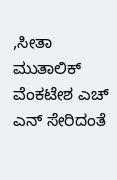,ಸೀತಾ ಮುತಾಲಿಕ್ ವೆಂಕಟೇಶ ಎಚ್ ಎನ್ ಸೇರಿದಂತೆ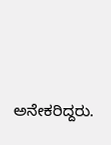ಅನೇಕರಿದ್ದರು.